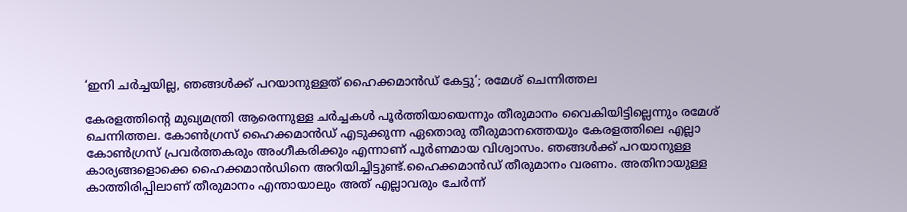‘ഇനി ചർച്ചയില്ല, ഞങ്ങൾക്ക് പറയാനുള്ളത് ഹൈക്കമാൻഡ് കേട്ടു’; രമേശ് ചെന്നിത്തല

കേരളത്തിന്റെ മുഖ്യമന്ത്രി ആരെന്നുള്ള ചർച്ചകൾ പൂർത്തിയായെന്നും തീരുമാനം വൈകിയിട്ടില്ലെന്നും രമേശ് ചെന്നിത്തല. കോൺഗ്രസ് ഹൈക്കമാൻഡ് എടുക്കുന്ന ഏതൊരു തീരുമാനത്തെയും കേരളത്തിലെ എല്ലാ കോൺഗ്രസ് പ്രവർത്തകരും അംഗീകരിക്കും എന്നാണ് പൂർണമായ വിശ്വാസം. ഞങ്ങൾക്ക് പറയാനുള്ള കാര്യങ്ങളൊക്കെ ഹൈക്കമാൻഡിനെ അറിയിച്ചിട്ടുണ്ട്.ഹൈക്കമാൻഡ് തീരുമാനം വരണം. അതിനായുള്ള കാത്തിരിപ്പിലാണ് തീരുമാനം എന്തായാലും അത് എല്ലാവരും ചേർന്ന്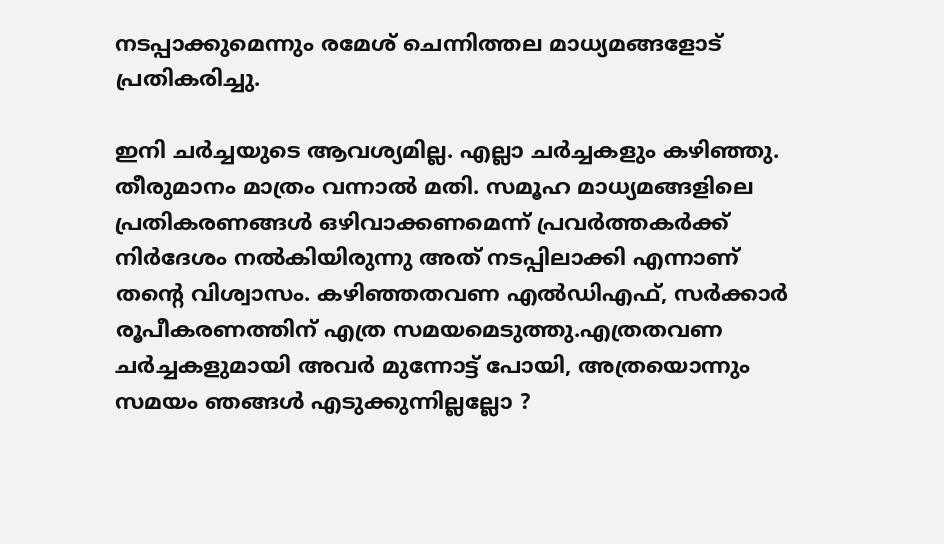നടപ്പാക്കുമെന്നും രമേശ് ചെന്നിത്തല മാധ്യമങ്ങളോട് പ്രതികരിച്ചു.

ഇനി ചർച്ചയുടെ ആവശ്യമില്ല. എല്ലാ ചർച്ചകളും കഴിഞ്ഞു. തീരുമാനം മാത്രം വന്നാൽ മതി. സമൂഹ മാധ്യമങ്ങളിലെ പ്രതികരണങ്ങൾ ഒഴിവാക്കണമെന്ന് പ്രവർത്തകർക്ക് നിർദേശം നൽകിയിരുന്നു അത് നടപ്പിലാക്കി എന്നാണ് തന്റെ വിശ്വാസം. കഴിഞ്ഞതവണ എൽഡിഎഫ്, സർക്കാർ രൂപീകരണത്തിന് എത്ര സമയമെടുത്തു.എത്രതവണ ചർച്ചകളുമായി അവർ മുന്നോട്ട് പോയി, അത്രയൊന്നും സമയം ഞങ്ങൾ എടുക്കുന്നില്ലല്ലോ ?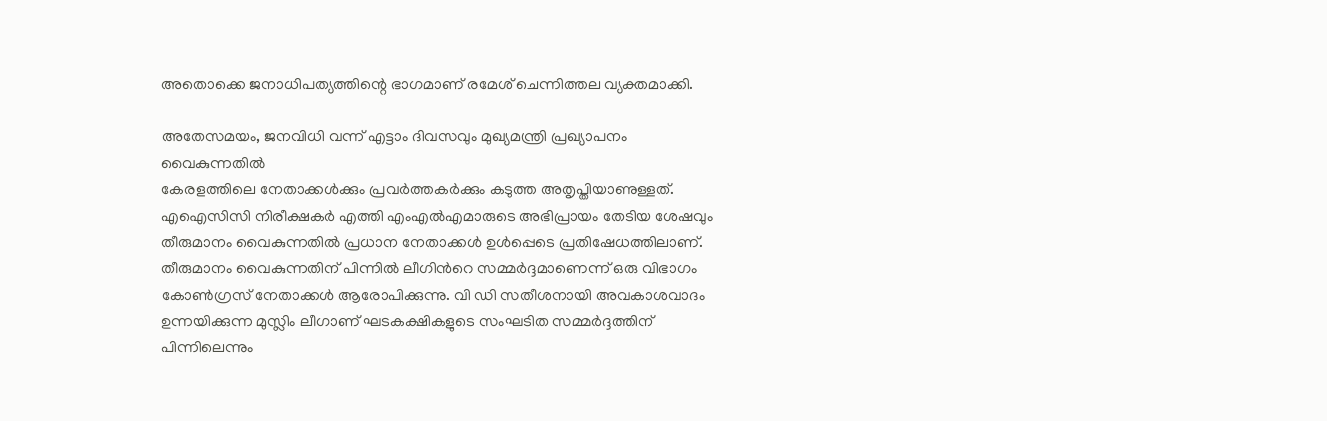അതൊക്കെ ജനാധിപത്യത്തിന്റെ ഭാഗമാണ് രമേശ് ചെന്നിത്തല വ്യക്തമാക്കി.

അതേസമയം, ജനവിധി വന്ന് എട്ടാം ദിവസവും മുഖ്യമന്ത്രി പ്രഖ്യാപനം വൈകുന്നതിൽ
കേരളത്തിലെ നേതാക്കൾക്കും പ്രവർത്തകർക്കും കടുത്ത അതൃപ്തിയാണുള്ളത്. എഐസിസി നിരീക്ഷകർ എത്തി എംഎൽഎമാരുടെ അഭിപ്രായം തേടിയ ശേഷവും തീരുമാനം വൈകുന്നതിൽ പ്രധാന നേതാക്കൾ ഉൾപ്പെടെ പ്രതിഷേധത്തിലാണ്. തീരുമാനം വൈകുന്നതിന് പിന്നിൽ ലീഗിൻറെ സമ്മർദ്ദമാണെന്ന് ഒരു വിഭാഗം കോൺഗ്രസ് നേതാക്കൾ ആരോപിക്കുന്നു. വി ഡി സതീശനായി അവകാശവാദം ഉന്നയിക്കുന്ന മുസ്ലിം ലീഗാണ് ഘടകക്ഷികളുടെ സംഘടിത സമ്മർദ്ദത്തിന് പിന്നിലെന്നും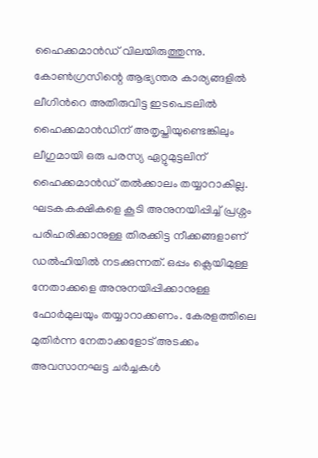ഹൈക്കമാൻഡ് വിലയിരുത്തുന്നു. കോൺഗ്രസിന്റെ ആഭ്യന്തര കാര്യങ്ങളിൽ ലീഗിൻറെ അതിരുവിട്ട ഇടപെടലിൽ ഹൈക്കമാൻഡിന് അതൃപ്തിയുണ്ടെങ്കിലും ലീഗുമായി ഒരു പരസ്യ ഏറ്റുമുട്ടലിന് ഹൈക്കമാൻഡ് തൽക്കാലം തയ്യാറാകില്ല. ഘടകകക്ഷികളെ കൂടി അനുനയിപ്പിച്ച് പ്രശ്നം പരിഹരിക്കാനുള്ള തിരക്കിട്ട നീക്കങ്ങളാണ് ഡൽഹിയിൽ നടക്കുന്നത്. ഒപ്പം ക്ലെയിമുള്ള നേതാക്കളെ അനുനയിപ്പിക്കാനുള്ള ഫോർമുലയും തയ്യാറാക്കണം. കേരളത്തിലെ മുതിർന്ന നേതാക്കളോട് അടക്കം അവസാനഘട്ട ചർച്ചകൾ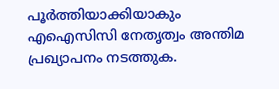പൂർത്തിയാക്കിയാകും എഐസിസി നേതൃത്വം അന്തിമ പ്രഖ്യാപനം നടത്തുക.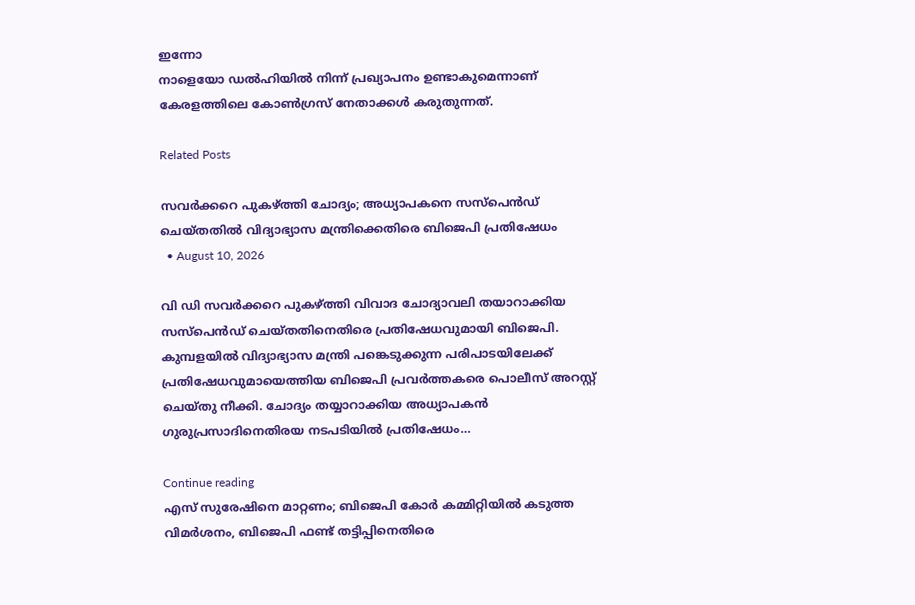ഇന്നോ
നാളെയോ ഡൽഹിയിൽ നിന്ന് പ്രഖ്യാപനം ഉണ്ടാകുമെന്നാണ് കേരളത്തിലെ കോൺഗ്രസ് നേതാക്കൾ കരുതുന്നത്.

Related Posts

സവര്‍ക്കറെ പുകഴ്ത്തി ചോദ്യം; അധ്യാപകനെ സസ്‌പെന്‍ഡ് ചെയ്തതില്‍ വിദ്യാഭ്യാസ മന്ത്രിക്കെതിരെ ബിജെപി പ്രതിഷേധം
  • August 10, 2026

വി ഡി സവര്‍ക്കറെ പുകഴ്ത്തി വിവാദ ചോദ്യാവലി തയാറാക്കിയ സസ്‌പെന്‍ഡ് ചെയ്തതിനെതിരെ പ്രതിഷേധവുമായി ബിജെപി. കുമ്പളയില്‍ വിദ്യാഭ്യാസ മന്ത്രി പങ്കെടുക്കുന്ന പരിപാടയിലേക്ക് പ്രതിഷേധവുമായെത്തിയ ബിജെപി പ്രവര്‍ത്തകരെ പൊലീസ് അറസ്റ്റ് ചെയ്തു നീക്കി. ചോദ്യം തയ്യാറാക്കിയ അധ്യാപകന്‍ ഗുരുപ്രസാദിനെതിരയ നടപടിയില്‍ പ്രതിഷേധം…

Continue reading
എസ് സുരേഷിനെ മാറ്റണം; ബിജെപി കോർ കമ്മിറ്റിയിൽ കടുത്ത വിമർശനം, ബിജെപി ഫണ്ട് തട്ടിപ്പിനെതിരെ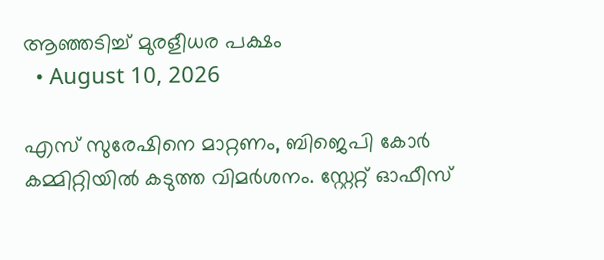ആഞ്ഞടിച്ച് മുരളീധര പക്ഷം
  • August 10, 2026

എസ് സുരേഷിനെ മാറ്റണം, ബിജെപി കോർ കമ്മിറ്റിയിൽ കടുത്ത വിമർശനം. സ്റ്റേറ്റ് ഓഫീസ്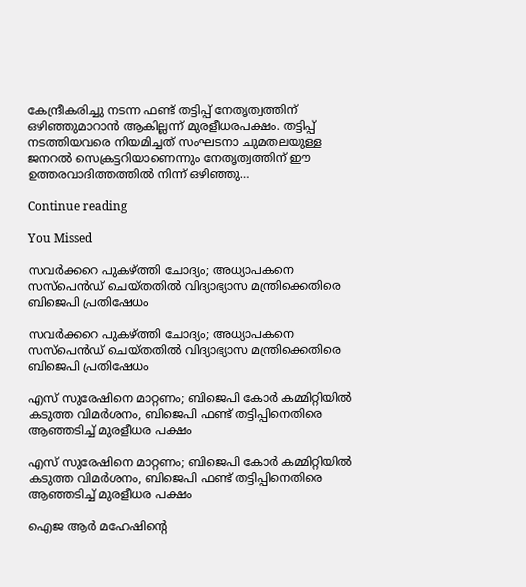കേന്ദ്രീകരിച്ചു നടന്ന ഫണ്ട്‌ തട്ടിപ്പ് നേതൃത്വത്തിന് ഒഴിഞ്ഞുമാറാൻ ആകില്ലന്ന് മുരളീധരപക്ഷം. തട്ടിപ്പ് നടത്തിയവരെ നിയമിച്ചത് സംഘടനാ ചുമതലയുള്ള ജനറൽ സെക്രട്ടറിയാണെന്നും നേതൃത്വത്തിന് ഈ ഉത്തരവാദിത്തത്തിൽ നിന്ന് ഒഴിഞ്ഞു…

Continue reading

You Missed

സവര്‍ക്കറെ പുകഴ്ത്തി ചോദ്യം; അധ്യാപകനെ സസ്‌പെന്‍ഡ് ചെയ്തതില്‍ വിദ്യാഭ്യാസ മന്ത്രിക്കെതിരെ ബിജെപി പ്രതിഷേധം

സവര്‍ക്കറെ പുകഴ്ത്തി ചോദ്യം; അധ്യാപകനെ സസ്‌പെന്‍ഡ് ചെയ്തതില്‍ വിദ്യാഭ്യാസ മന്ത്രിക്കെതിരെ ബിജെപി പ്രതിഷേധം

എസ് സുരേഷിനെ മാറ്റണം; ബിജെപി കോർ കമ്മിറ്റിയിൽ കടുത്ത വിമർശനം, ബിജെപി ഫണ്ട് തട്ടിപ്പിനെതിരെ ആഞ്ഞടിച്ച് മുരളീധര പക്ഷം

എസ് സുരേഷിനെ മാറ്റണം; ബിജെപി കോർ കമ്മിറ്റിയിൽ കടുത്ത വിമർശനം, ബിജെപി ഫണ്ട് തട്ടിപ്പിനെതിരെ ആഞ്ഞടിച്ച് മുരളീധര പക്ഷം

ഐജ ആർ മഹേഷിന്റെ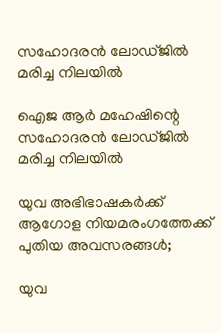സഹോദരൻ ലോഡ്ജിൽ മരിച്ച നിലയിൽ

ഐജ ആർ മഹേഷിന്റെ സഹോദരൻ ലോഡ്ജിൽ മരിച്ച നിലയിൽ

യുവ അഭിഭാഷകർക്ക് ആഗോള നിയമരംഗത്തേക്ക് പുതിയ അവസരങ്ങൾ;

യുവ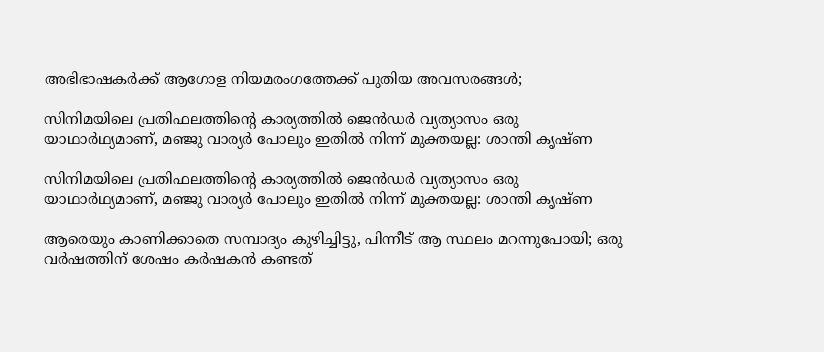അഭിഭാഷകർക്ക് ആഗോള നിയമരംഗത്തേക്ക് പുതിയ അവസരങ്ങൾ;

സിനിമയിലെ പ്രതിഫലത്തിന്റെ കാര്യത്തില്‍ ജെന്‍ഡര്‍ വ്യത്യാസം ഒരു യാഥാര്‍ഥ്യമാണ്, മഞ്ജു വാര്യര്‍ പോലും ഇതില്‍ നിന്ന് മുക്തയല്ല: ശാന്തി കൃഷ്ണ

സിനിമയിലെ പ്രതിഫലത്തിന്റെ കാര്യത്തില്‍ ജെന്‍ഡര്‍ വ്യത്യാസം ഒരു യാഥാര്‍ഥ്യമാണ്, മഞ്ജു വാര്യര്‍ പോലും ഇതില്‍ നിന്ന് മുക്തയല്ല: ശാന്തി കൃഷ്ണ

ആരെയും കാണിക്കാതെ സമ്പാദ്യം കുഴിച്ചിട്ടു, പിന്നീട് ആ സ്ഥലം മറന്നുപോയി; ഒരു വര്‍ഷത്തിന് ശേഷം കര്‍ഷകന്‍ കണ്ടത്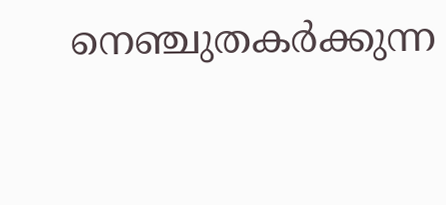നെഞ്ചുതകര്‍ക്കുന്ന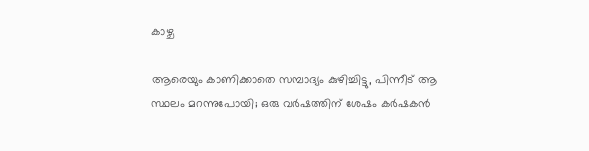കാഴ്ച

ആരെയും കാണിക്കാതെ സമ്പാദ്യം കുഴിച്ചിട്ടു, പിന്നീട് ആ സ്ഥലം മറന്നുപോയി; ഒരു വര്‍ഷത്തിന് ശേഷം കര്‍ഷകന്‍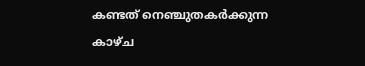കണ്ടത് നെഞ്ചുതകര്‍ക്കുന്ന കാഴ്ച